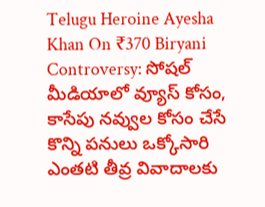Telugu Heroine Ayesha Khan On ₹370 Biryani Controversy: సోషల్ మీడియాలో వ్యూస్ కోసం, కాసేపు నవ్వుల కోసం చేసే కొన్ని పనులు ఒక్కోసారి ఎంతటి తీవ్ర వివాదాలకు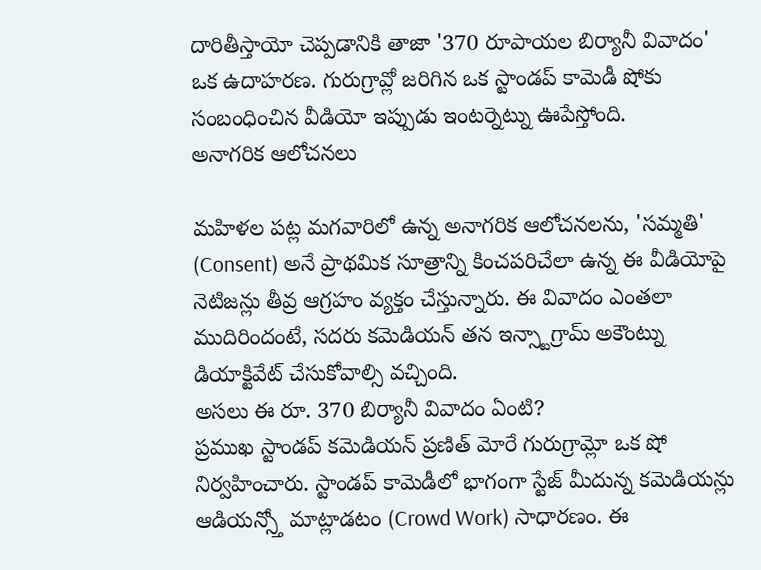దారితీస్తాయో చెప్పడానికి తాజా '370 రూపాయల బిర్యానీ వివాదం' ఒక ఉదాహరణ. గురుగ్రావ్లో జరిగిన ఒక స్టాండప్ కామెడీ షోకు సంబంధించిన వీడియో ఇప్పుడు ఇంటర్నెట్ను ఊపేస్తోంది.
అనాగరిక ఆలోచనలు

మహిళల పట్ల మగవారిలో ఉన్న అనాగరిక ఆలోచనలను, 'సమ్మతి' (Consent) అనే ప్రాథమిక సూత్రాన్ని కించపరిచేలా ఉన్న ఈ వీడియోపై నెటిజన్లు తీవ్ర ఆగ్రహం వ్యక్తం చేస్తున్నారు. ఈ వివాదం ఎంతలా ముదిరిందంటే, సదరు కమెడియన్ తన ఇన్స్టాగ్రామ్ అకౌంట్ను డియాక్టివేట్ చేసుకోవాల్సి వచ్చింది.
అసలు ఈ రూ. 370 బిర్యానీ వివాదం ఏంటి?
ప్రముఖ స్టాండప్ కమెడియన్ ప్రణిత్ మోరే గురుగ్రామ్లో ఒక షో నిర్వహించారు. స్టాండప్ కామెడీలో భాగంగా స్టేజ్ మీదున్న కమెడియన్లు ఆడియన్స్తో మాట్లాడటం (Crowd Work) సాధారణం. ఈ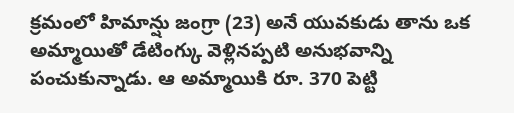క్రమంలో హిమాన్షు జంగ్రా (23) అనే యువకుడు తాను ఒక అమ్మాయితో డేటింగ్కు వెళ్లినప్పటి అనుభవాన్ని పంచుకున్నాడు. ఆ అమ్మాయికి రూ. 370 పెట్టి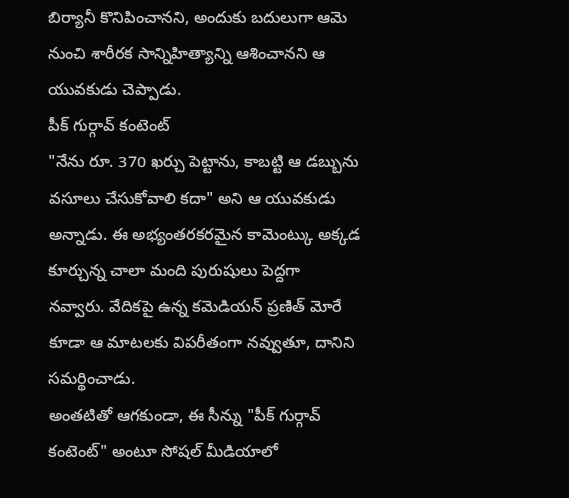బిర్యానీ కొనిపించానని, అందుకు బదులుగా ఆమె నుంచి శారీరక సాన్నిహిత్యాన్ని ఆశించానని ఆ యువకుడు చెప్పాడు.
పీక్ గుర్గావ్ కంటెంట్
"నేను రూ. 370 ఖర్చు పెట్టాను, కాబట్టి ఆ డబ్బును వసూలు చేసుకోవాలి కదా" అని ఆ యువకుడు అన్నాడు. ఈ అభ్యంతరకరమైన కామెంట్కు అక్కడ కూర్చున్న చాలా మంది పురుషులు పెద్దగా నవ్వారు. వేదికపై ఉన్న కమెడియన్ ప్రణిత్ మోరే కూడా ఆ మాటలకు విపరీతంగా నవ్వుతూ, దానిని సమర్థించాడు.
అంతటితో ఆగకుండా, ఈ సీన్ను "పీక్ గుర్గావ్ కంటెంట్" అంటూ సోషల్ మీడియాలో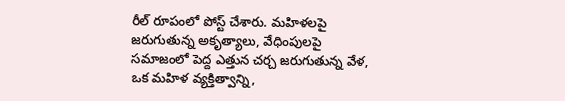రీల్ రూపంలో పోస్ట్ చేశారు. మహిళలపై జరుగుతున్న అకృత్యాలు, వేధింపులపై సమాజంలో పెద్ద ఎత్తున చర్చ జరుగుతున్న వేళ, ఒక మహిళ వ్యక్తిత్వాన్ని,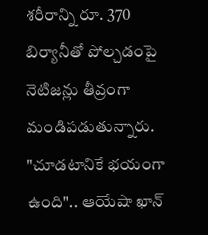శరీరాన్ని రూ. 370 బిర్యానీతో పోల్చడంపై నెటిజన్లు తీవ్రంగా మండిపడుతున్నారు.
"చూడటానికే భయంగా ఉంది".. ఆయేషా ఖాన్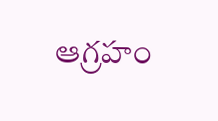ఆగ్రహం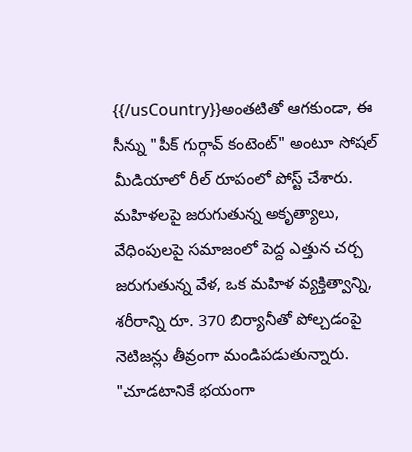{{/usCountry}}అంతటితో ఆగకుండా, ఈ సీన్ను "పీక్ గుర్గావ్ కంటెంట్" అంటూ సోషల్ మీడియాలో రీల్ రూపంలో పోస్ట్ చేశారు. మహిళలపై జరుగుతున్న అకృత్యాలు, వేధింపులపై సమాజంలో పెద్ద ఎత్తున చర్చ జరుగుతున్న వేళ, ఒక మహిళ వ్యక్తిత్వాన్ని, శరీరాన్ని రూ. 370 బిర్యానీతో పోల్చడంపై నెటిజన్లు తీవ్రంగా మండిపడుతున్నారు.
"చూడటానికే భయంగా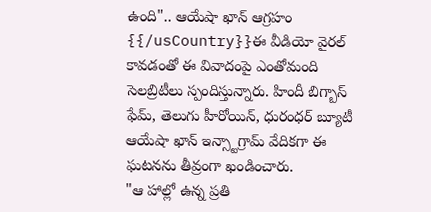ఉంది".. ఆయేషా ఖాన్ ఆగ్రహం
{{/usCountry}}ఈ వీడియో వైరల్ కావడంతో ఈ వివాదంపై ఎంతోమంది సెలబ్రిటీలు స్పందిస్తున్నారు. హిందీ బిగ్బాస్ ఫేమ్, తెలుగు హీరోయిన్, ధురంధర్ బ్యూటీ ఆయేషా ఖాన్ ఇన్స్టాగ్రామ్ వేదికగా ఈ ఘటనను తీవ్రంగా ఖండించారు.
"ఆ హాల్లో ఉన్న ప్రతి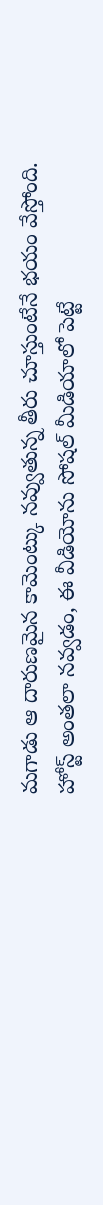మగాడు ఆ దారుణమైన కామెంట్కు నవ్వుతున్న తీరు చూస్తుంటేనే భయం వేస్తోంది. హోస్ట్ అంతలా నవ్వడం, ఈ వీడియోను సోషల్ మీడియాలో పెట్టే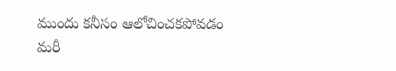ముందు కనీసం ఆలోచించకపోవడం మరీ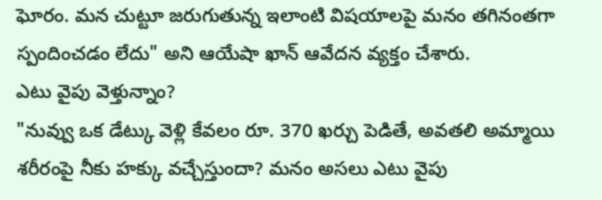ఘోరం. మన చుట్టూ జరుగుతున్న ఇలాంటి విషయాలపై మనం తగినంతగా స్పందించడం లేదు" అని ఆయేషా ఖాన్ ఆవేదన వ్యక్తం చేశారు.
ఎటు వైపు వెళ్తున్నాం?
"నువ్వు ఒక డేట్కు వెళ్లి కేవలం రూ. 370 ఖర్చు పెడితే, అవతలి అమ్మాయి శరీరంపై నీకు హక్కు వచ్చేస్తుందా? మనం అసలు ఎటు వైపు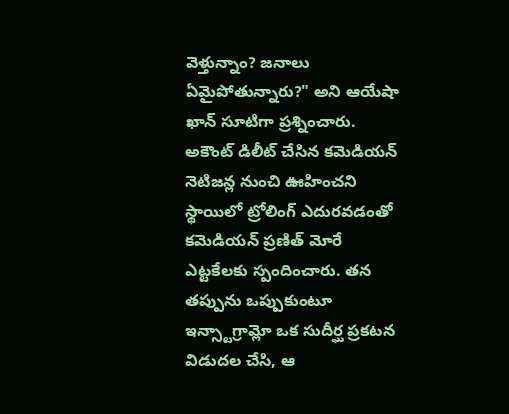వెళ్తున్నాం? జనాలు ఏమైపోతున్నారు?" అని ఆయేషా ఖాన్ సూటిగా ప్రశ్నించారు.
అకౌంట్ డిలీట్ చేసిన కమెడియన్
నెటిజన్ల నుంచి ఊహించని స్థాయిలో ట్రోలింగ్ ఎదురవడంతో కమెడియన్ ప్రణిత్ మోరే ఎట్టకేలకు స్పందించారు. తన తప్పును ఒప్పుకుంటూ ఇన్స్టాగ్రామ్లో ఒక సుదీర్ఘ ప్రకటన విడుదల చేసి, ఆ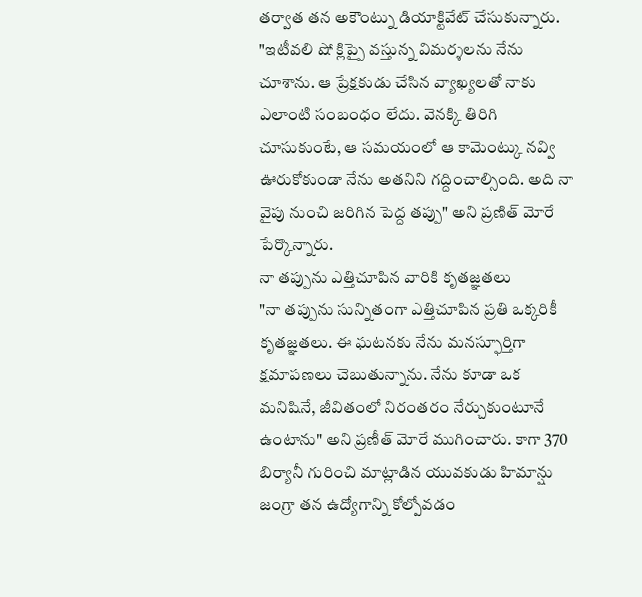తర్వాత తన అకౌంట్ను డియాక్టివేట్ చేసుకున్నారు.
"ఇటీవలి షో క్లిప్పై వస్తున్న విమర్శలను నేను చూశాను. ఆ ప్రేక్షకుడు చేసిన వ్యాఖ్యలతో నాకు ఎలాంటి సంబంధం లేదు. వెనక్కి తిరిగి చూసుకుంటే, ఆ సమయంలో ఆ కామెంట్కు నవ్వి ఊరుకోకుండా నేను అతనిని గద్దించాల్సింది. అది నా వైపు నుంచి జరిగిన పెద్ద తప్పు" అని ప్రణిత్ మోరే పేర్కొన్నారు.
నా తప్పును ఎత్తిచూపిన వారికి కృతజ్ఞతలు
"నా తప్పును సున్నితంగా ఎత్తిచూపిన ప్రతి ఒక్కరికీ కృతజ్ఞతలు. ఈ ఘటనకు నేను మనస్ఫూర్తిగా క్షమాపణలు చెబుతున్నాను. నేను కూడా ఒక మనిషినే, జీవితంలో నిరంతరం నేర్చుకుంటూనే ఉంటాను" అని ప్రణీత్ మోరే ముగించారు. కాగా 370 బిర్యానీ గురించి మాట్లాడిన యువకుడు హిమాన్షు జంగ్రా తన ఉద్యోగాన్ని కోల్పోవడం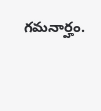గమనార్హం.